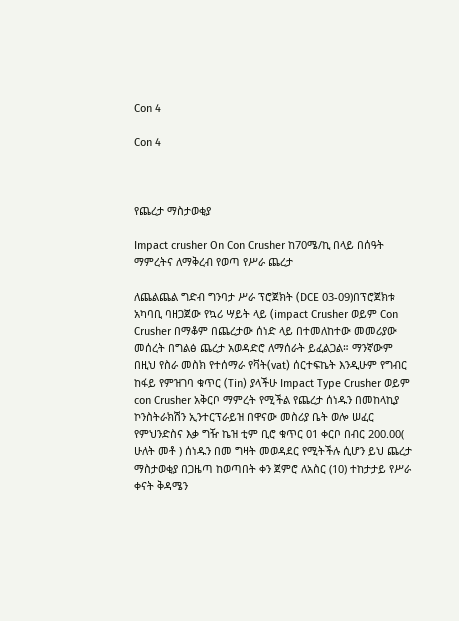Con 4

Con 4



የጨረታ ማስታወቂያ

Impact crusher On Con Crusher ከ70ሜ/ኪ በላይ በሰዓት ማምረትና ለማቅረብ የወጣ የሥራ ጨረታ

ለጨልጨል ግድብ ግንባታ ሥራ ፕሮጀክት (DCE 03-09)በፕሮጀክቱ አካባቢ ባዘጋጀው የኳሪ ሣይት ላይ (impact Crusher ወይም Con Crusher በማቆም በጨረታው ሰነድ ላይ በተመለከተው መመሪያው መሰረት በግልፅ ጨረታ አወዳድሮ ለማሰራት ይፈልጋል። ማንኛውም በዚህ የስራ መስክ የተሰማራ የቫት(vat) ሰርተፍኬት እንዲሁም የግብር ከፋይ የምዝገባ ቁጥር (Tin) ያላችሁ Impact Type Crusher ወይም con Crusher አቅርቦ ማምረት የሚችል የጨረታ ሰነዱን በመከላኪያ ኮንስትራክሽን ኢንተርፕራይዝ በዋናው መስሪያ ቤት ወሎ ሠፈር የምህንድስና እቃ ግዥ ኬዝ ቲም ቢሮ ቁጥር 01 ቀርቦ በብር 200.00( ሁለት መቶ ) ሰነዱን በመ ግዛት መወዳደር የሚትችሉ ሲሆን ይህ ጨረታ ማስታወቂያ በጋዜጣ ከወጣበት ቀን ጀምሮ ለአስር (10) ተከታታይ የሥራ ቀናት ቅዳሜን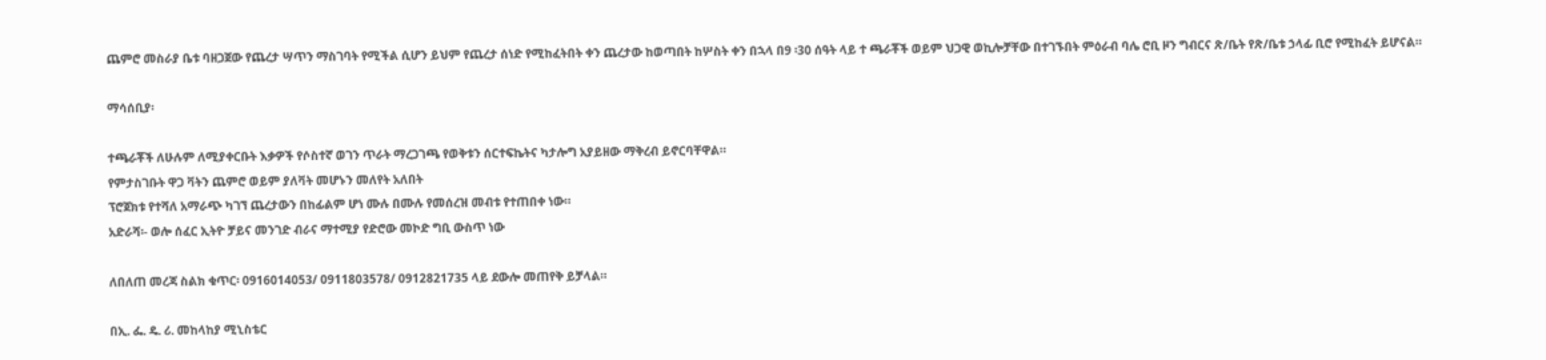ጨምሮ መስራያ ቤቱ ባዘጋጀው የጨረታ ሣጥን ማስገባት የሚችል ሲሆን ይህም የጨረታ ሰነድ የሚከፈትበት ቀን ጨረታው ከወጣበት ከሦስት ቀን በኋላ በ9 ፡30 ሰዓት ላይ ተ ጫራቾች ወይም ህጋዊ ወኪሎቻቸው በተገኙበት ምዕራብ ባሌ ሮቢ ዞን ግብርና ጽ/ቤት የጽ/ቤቱ ኃላፊ ቢሮ የሚከፈት ይሆናል።

ማሳሰቢያ፡

ተጫራቾች ለሁሉም ለሚያቀርቡት እቃዎች የሶስተኛ ወገን ጥራት ማረጋገጫ የወቅቱን ሰርተፍኬትና ካታሎግ አያይዘው ማቅረብ ይኖርባቸዋል።
የምታስገቡት ዋጋ ቫትን ጨምሮ ወይም ያለቫት መሆኑን መለየት አለበት
ፕሮጀክቱ የተሻለ አማራጭ ካገኘ ጨረታውን በከፊልም ሆነ ሙሉ በሙሉ የመሰረዝ መብቱ የተጠበቀ ነው።
አድራሻ፡- ወሎ ሰፈር ኢትዮ ቻይና መንገድ ብራና ማተሚያ የድሮው መኮድ ግቢ ውስጥ ነው

ለበለጠ መረጃ ስልክ ቁጥር፡ 0916014053/ 0911803578/ 0912821735 ላይ ደውሎ መጠየቅ ይቻላል።

በኢ. ፌ. ዴ. ሪ. መከላከያ ሚኒስቴር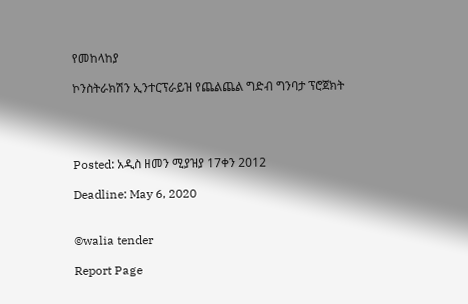የመከላከያ

ኮንስትራክሽን ኢንተርፕራይዝ የጨልጨል ግድብ ግንባታ ፕሮጀክት




Posted: አዲስ ዘመን ሚያዝያ 17ቀን 2012

Deadline: May 6, 2020


©walia tender

Report Page